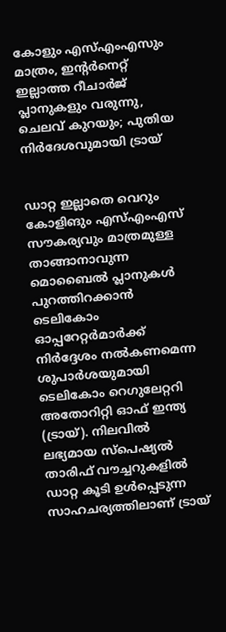കോളും എസ്എംഎസും മാത്രം, ഇന്റര്‍നെറ്റ് ഇല്ലാത്ത റീചാര്‍ജ് പ്ലാനുകളും വരുന്നു, ചെലവ് കുറയും; പുതിയ നിര്‍ദേശവുമായി ട്രായ്


ഡാറ്റ ഇല്ലാതെ വെറും കോളിങും എസ്എംഎസ് സൗകര്യവും മാത്രമുള്ള താങ്ങാനാവുന്ന മൊബൈല്‍ പ്ലാനുകള്‍ പുറത്തിറക്കാന്‍ ടെലികോം ഓപ്പറേറ്റര്‍മാര്‍ക്ക് നിര്‍ദ്ദേശം നല്‍കണമെന്ന ശുപാര്‍ശയുമായി ടെലികോം റെഗുലേറ്ററി അതോറിറ്റി ഓഫ് ഇന്ത്യ (ട്രായ്). നിലവില്‍ ലഭ്യമായ സ്‌പെഷ്യല്‍ താരിഫ് വൗച്ചറുകളില്‍ ഡാറ്റ കൂടി ഉള്‍പ്പെടുന്ന സാഹചര്യത്തിലാണ് ട്രായ്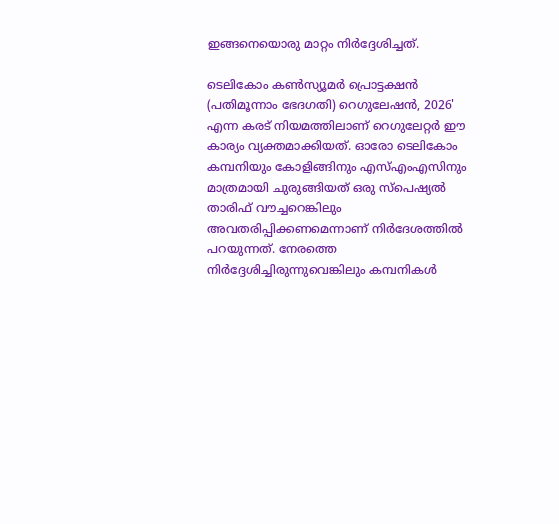ഇങ്ങനെയൊരു മാറ്റം നിര്‍ദ്ദേശിച്ചത്.

ടെലികോം കണ്‍സ്യൂമര്‍ പ്രൊട്ടക്ഷന്‍ (പതിമൂന്നാം ഭേദഗതി) റെഗുലേഷന്‍, 2026' എന്ന കരട് നിയമത്തിലാണ് റെഗുലേറ്റര്‍ ഈ കാര്യം വ്യക്തമാക്കിയത്. ഓരോ ടെലികോം കമ്പനിയും കോളിങ്ങിനും എസ്എംഎസിനും മാത്രമായി ചുരുങ്ങിയത് ഒരു സ്‌പെഷ്യല്‍ താരിഫ് വൗച്ചറെങ്കിലും അവതരിപ്പിക്കണമെന്നാണ് നിര്‍ദേശത്തില്‍ പറയുന്നത്. നേരത്തെ നിര്‍ദ്ദേശിച്ചിരുന്നുവെങ്കിലും കമ്പനികള്‍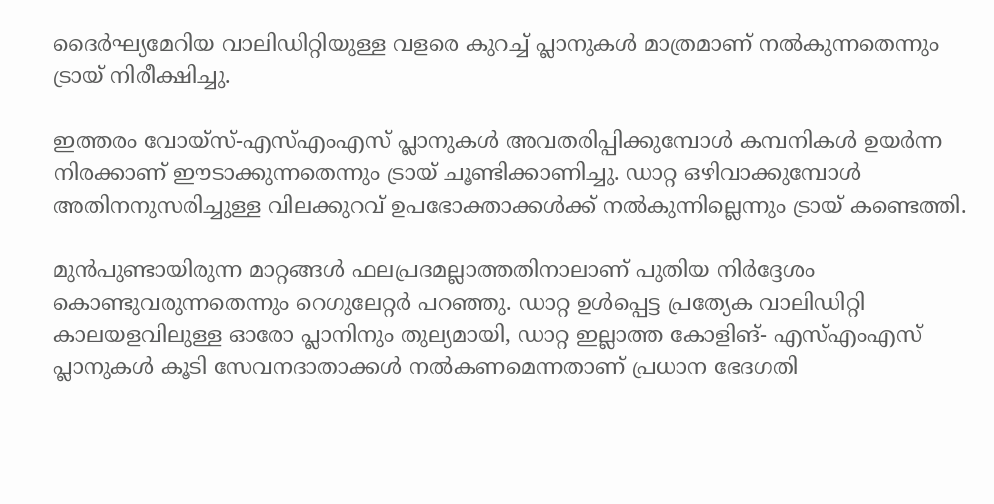ദൈര്‍ഘ്യമേറിയ വാലിഡിറ്റിയുള്ള വളരെ കുറച്ച് പ്ലാനുകള്‍ മാത്രമാണ് നല്‍കുന്നതെന്നും ട്രായ് നിരീക്ഷിച്ചു.

ഇത്തരം വോയ്സ്-എസ്എംഎസ് പ്ലാനുകള്‍ അവതരിപ്പിക്കുമ്പോള്‍ കമ്പനികള്‍ ഉയര്‍ന്ന നിരക്കാണ് ഈടാക്കുന്നതെന്നും ട്രായ് ചൂണ്ടിക്കാണിച്ചു. ഡാറ്റ ഒഴിവാക്കുമ്പോള്‍ അതിനനുസരിച്ചുള്ള വിലക്കുറവ് ഉപഭോക്താക്കള്‍ക്ക് നല്‍കുന്നില്ലെന്നും ട്രായ് കണ്ടെത്തി.

മുന്‍പുണ്ടായിരുന്ന മാറ്റങ്ങള്‍ ഫലപ്രദമല്ലാത്തതിനാലാണ് പുതിയ നിര്‍ദ്ദേശം കൊണ്ടുവരുന്നതെന്നും റെഗുലേറ്റര്‍ പറഞ്ഞു. ഡാറ്റ ഉള്‍പ്പെട്ട പ്രത്യേക വാലിഡിറ്റി കാലയളവിലുള്ള ഓരോ പ്ലാനിനും തുല്യമായി, ഡാറ്റ ഇല്ലാത്ത കോളിങ്- എസ്എംഎസ് പ്ലാനുകള്‍ കൂടി സേവനദാതാക്കള്‍ നല്‍കണമെന്നതാണ് പ്രധാന ഭേദഗതി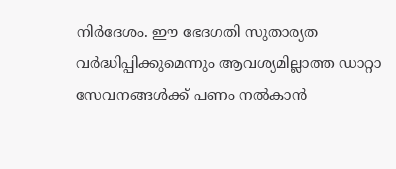നിര്‍ദേശം. ഈ ഭേദഗതി സുതാര്യത വര്‍ദ്ധിപ്പിക്കുമെന്നും ആവശ്യമില്ലാത്ത ഡാറ്റാ സേവനങ്ങള്‍ക്ക് പണം നല്‍കാന്‍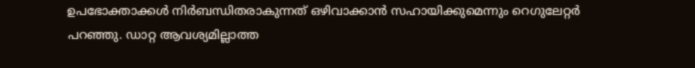ഉപഭോക്താക്കള്‍ നിര്‍ബന്ധിതരാകുന്നത് ഒഴിവാക്കാന്‍ സഹായിക്കുമെന്നും റെഗുലേറ്റര്‍ പറഞ്ഞു. ഡാറ്റ ആവശ്യമില്ലാത്ത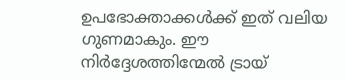ഉപഭോക്താക്കള്‍ക്ക് ഇത് വലിയ ഗുണമാകും. ഈ നിര്‍ദ്ദേശത്തിന്മേല്‍ ട്രായ്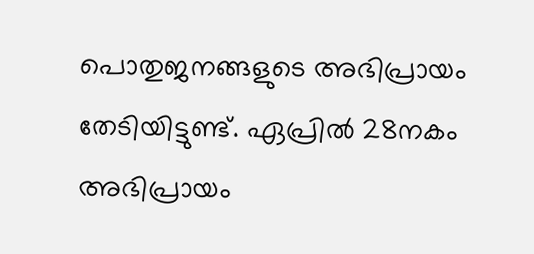പൊതുജനങ്ങളുടെ അഭിപ്രായം തേടിയിട്ടുണ്ട്. ഏപ്രില്‍ 28നകം അഭിപ്രായം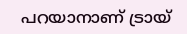പറയാനാണ് ട്രായ്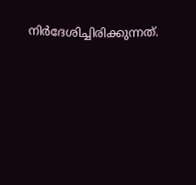നിര്‍ദേശിച്ചിരിക്കുന്നത്.